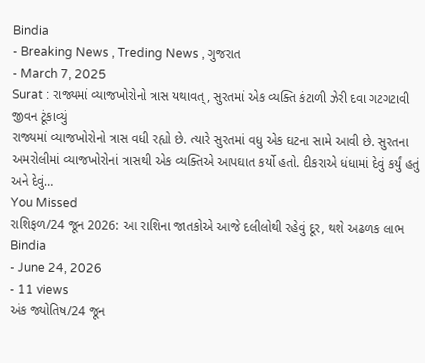Bindia
- Breaking News , Treding News , ગુજરાત
- March 7, 2025
Surat : રાજ્યમાં વ્યાજખોરોનો ત્રાસ યથાવત્, સુરતમાં એક વ્યક્તિ કંટાળી ઝેરી દવા ગટગટાવી જીવન ટૂંકાવ્યું
રાજ્યમાં વ્યાજખોરોનો ત્રાસ વધી રહ્યો છે. ત્યારે સુરતમાં વધુ એક ઘટના સામે આવી છે. સુરતના અમરોલીમાં વ્યાજખોરોનાં ત્રાસથી એક વ્યક્તિએ આપઘાત કર્યો હતો. દીકરાએ ધંધામાં દેવું કર્યું હતું અને દેવું…
You Missed
રાશિફળ/24 જૂન 2026: આ રાશિના જાતકોએ આજે દલીલોથી રહેવું દૂર, થશે અઢળક લાભ
Bindia
- June 24, 2026
- 11 views
અંક જ્યોતિષ/24 જૂન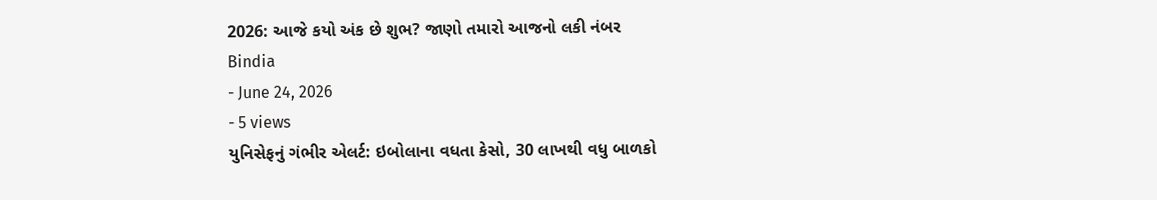2026: આજે કયો અંક છે શુભ? જાણો તમારો આજનો લકી નંબર
Bindia
- June 24, 2026
- 5 views
યુનિસેફનું ગંભીર એલર્ટ: ઇબોલાના વધતા કેસો, 30 લાખથી વધુ બાળકો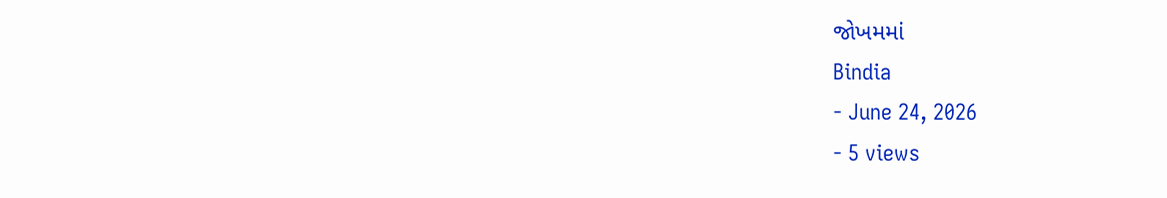જોખમમાં
Bindia
- June 24, 2026
- 5 views